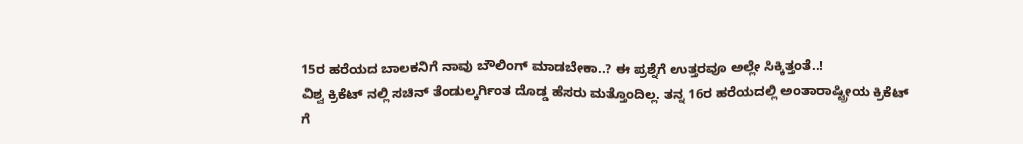15ರ ಹರೆಯದ ಬಾಲಕನಿಗೆ ನಾವು ಬೌಲಿಂಗ್ ಮಾಡಬೇಕಾ..? ಈ ಪ್ರಶ್ನೆಗೆ ಉತ್ತರವೂ ಅಲ್ಲೇ ಸಿಕ್ಕಿತ್ತಂತೆ..!
ವಿಶ್ವ ಕ್ರಿಕೆಟ್ ನಲ್ಲಿ ಸಚಿನ್ ತೆಂಡುಲ್ಕರ್ಗಿಂತ ದೊಡ್ಡ ಹೆಸರು ಮತ್ತೊಂದಿಲ್ಲ. ತನ್ನ 16ರ ಹರೆಯದಲ್ಲಿ ಅಂತಾರಾಷ್ಟ್ರೀಯ ಕ್ರಿಕೆಟ್
ಗೆ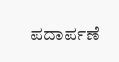ಪದಾರ್ಪಣೆ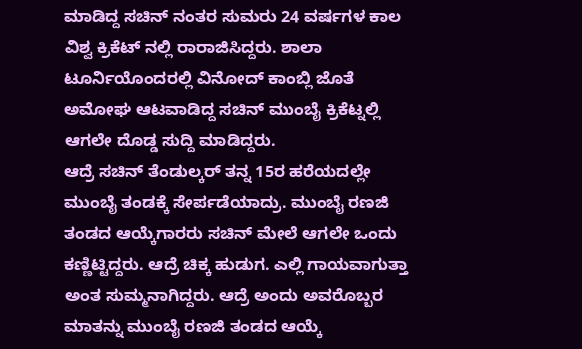ಮಾಡಿದ್ದ ಸಚಿನ್ ನಂತರ ಸುಮರು 24 ವರ್ಷಗಳ ಕಾಲ ವಿಶ್ವ ಕ್ರಿಕೆಟ್ ನಲ್ಲಿ ರಾರಾಜಿಸಿದ್ದರು. ಶಾಲಾ ಟೂರ್ನಿಯೊಂದರಲ್ಲಿ ವಿನೋದ್ ಕಾಂಬ್ಲಿ ಜೊತೆ ಅಮೋಘ ಆಟವಾಡಿದ್ದ ಸಚಿನ್ ಮುಂಬೈ ಕ್ರಿಕೆಟ್ನಲ್ಲಿ ಆಗಲೇ ದೊಡ್ಡ ಸುದ್ದಿ ಮಾಡಿದ್ದರು.
ಆದ್ರೆ ಸಚಿನ್ ತೆಂಡುಲ್ಕರ್ ತನ್ನ 15ರ ಹರೆಯದಲ್ಲೇ ಮುಂಬೈ ತಂಡಕ್ಕೆ ಸೇರ್ಪಡೆಯಾದ್ರು. ಮುಂಬೈ ರಣಜಿ ತಂಡದ ಆಯ್ಕೆಗಾರರು ಸಚಿನ್ ಮೇಲೆ ಆಗಲೇ ಒಂದು ಕಣ್ಣಿಟ್ಟಿದ್ದರು. ಆದ್ರೆ ಚಿಕ್ಕ ಹುಡುಗ. ಎಲ್ಲಿ ಗಾಯವಾಗುತ್ತಾ ಅಂತ ಸುಮ್ಮನಾಗಿದ್ದರು. ಆದ್ರೆ ಅಂದು ಅವರೊಬ್ಬರ ಮಾತನ್ನು ಮುಂಬೈ ರಣಜಿ ತಂಡದ ಆಯ್ಕೆ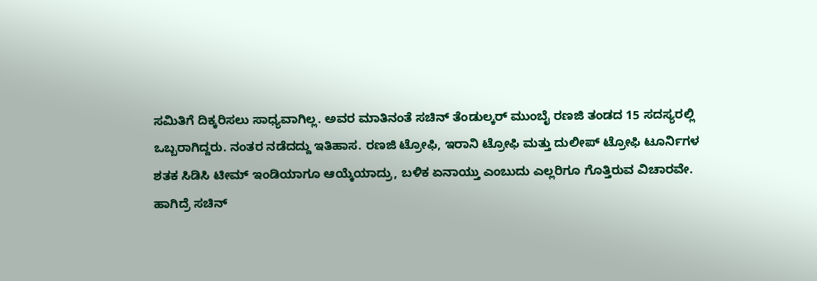ಸಮಿತಿಗೆ ದಿಕ್ಕರಿಸಲು ಸಾಧ್ಯವಾಗಿಲ್ಲ. ಅವರ ಮಾತಿನಂತೆ ಸಚಿನ್ ತೆಂಡುಲ್ಕರ್ ಮುಂಬೈ ರಣಜಿ ತಂಡದ 15 ಸದಸ್ಯರಲ್ಲಿ ಒಬ್ಬರಾಗಿದ್ದರು. ನಂತರ ನಡೆದದ್ದು ಇತಿಹಾಸ. ರಣಜಿ ಟ್ರೋಫಿ, ಇರಾನಿ ಟ್ರೋಫಿ ಮತ್ತು ದುಲೀಪ್ ಟ್ರೋಫಿ ಟೂರ್ನಿಗಳ ಶತಕ ಸಿಡಿಸಿ ಟೀಮ್ ಇಂಡಿಯಾಗೂ ಆಯ್ಕೆಯಾದ್ರು, ಬಳಿಕ ಏನಾಯ್ತು ಎಂಬುದು ಎಲ್ಲರಿಗೂ ಗೊತ್ತಿರುವ ವಿಚಾರವೇ.
ಹಾಗಿದ್ರೆ ಸಚಿನ್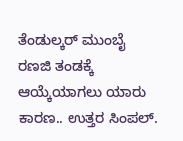ತೆಂಡುಲ್ಕರ್ ಮುಂಬೈ ರಣಜಿ ತಂಡಕ್ಕೆ ಆಯ್ಕೆಯಾಗಲು ಯಾರು ಕಾರಣ.. ಉತ್ತರ ಸಿಂಪಲ್.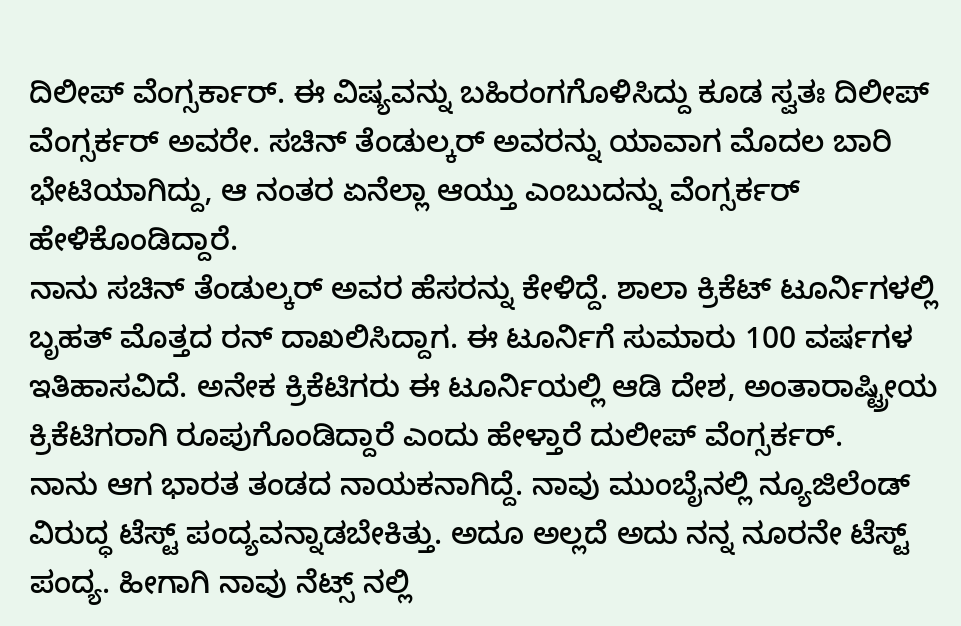ದಿಲೀಪ್ ವೆಂಗ್ಸರ್ಕಾರ್. ಈ ವಿಷ್ಯವನ್ನು ಬಹಿರಂಗಗೊಳಿಸಿದ್ದು ಕೂಡ ಸ್ವತಃ ದಿಲೀಪ್ ವೆಂಗ್ಸರ್ಕರ್ ಅವರೇ. ಸಚಿನ್ ತೆಂಡುಲ್ಕರ್ ಅವರನ್ನು ಯಾವಾಗ ಮೊದಲ ಬಾರಿ ಭೇಟಿಯಾಗಿದ್ದು, ಆ ನಂತರ ಏನೆಲ್ಲಾ ಆಯ್ತು ಎಂಬುದನ್ನು ವೆಂಗ್ಸರ್ಕರ್ ಹೇಳಿಕೊಂಡಿದ್ದಾರೆ.
ನಾನು ಸಚಿನ್ ತೆಂಡುಲ್ಕರ್ ಅವರ ಹೆಸರನ್ನು ಕೇಳಿದ್ದೆ. ಶಾಲಾ ಕ್ರಿಕೆಟ್ ಟೂರ್ನಿಗಳಲ್ಲಿ ಬೃಹತ್ ಮೊತ್ತದ ರನ್ ದಾಖಲಿಸಿದ್ದಾಗ. ಈ ಟೂರ್ನಿಗೆ ಸುಮಾರು 100 ವರ್ಷಗಳ ಇತಿಹಾಸವಿದೆ. ಅನೇಕ ಕ್ರಿಕೆಟಿಗರು ಈ ಟೂರ್ನಿಯಲ್ಲಿ ಆಡಿ ದೇಶ, ಅಂತಾರಾಷ್ಟ್ರೀಯ ಕ್ರಿಕೆಟಿಗರಾಗಿ ರೂಪುಗೊಂಡಿದ್ದಾರೆ ಎಂದು ಹೇಳ್ತಾರೆ ದುಲೀಪ್ ವೆಂಗ್ಸರ್ಕರ್.
ನಾನು ಆಗ ಭಾರತ ತಂಡದ ನಾಯಕನಾಗಿದ್ದೆ. ನಾವು ಮುಂಬೈನಲ್ಲಿ ನ್ಯೂಜಿಲೆಂಡ್ ವಿರುದ್ಧ ಟೆಸ್ಟ್ ಪಂದ್ಯವನ್ನಾಡಬೇಕಿತ್ತು. ಅದೂ ಅಲ್ಲದೆ ಅದು ನನ್ನ ನೂರನೇ ಟೆಸ್ಟ್ ಪಂದ್ಯ. ಹೀಗಾಗಿ ನಾವು ನೆಟ್ಸ್ ನಲ್ಲಿ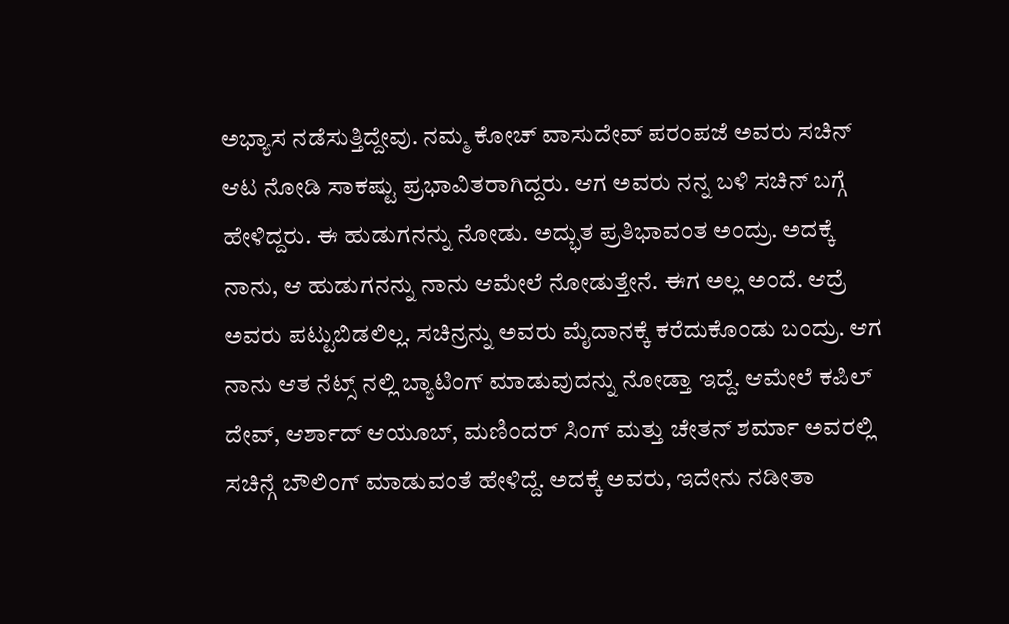ಅಭ್ಯಾಸ ನಡೆಸುತ್ತಿದ್ದೇವು. ನಮ್ಮ ಕೋಚ್ ವಾಸುದೇವ್ ಪರಂಪಜೆ ಅವರು ಸಚಿನ್ ಆಟ ನೋಡಿ ಸಾಕಷ್ಟು ಪ್ರಭಾವಿತರಾಗಿದ್ದರು. ಆಗ ಅವರು ನನ್ನ ಬಳಿ ಸಚಿನ್ ಬಗ್ಗೆ ಹೇಳಿದ್ದರು. ಈ ಹುಡುಗನನ್ನು ನೋಡು. ಅದ್ಭುತ ಪ್ರತಿಭಾವಂತ ಅಂದ್ರು. ಅದಕ್ಕೆ ನಾನು, ಆ ಹುಡುಗನನ್ನು ನಾನು ಆಮೇಲೆ ನೋಡುತ್ತೇನೆ. ಈಗ ಅಲ್ಲ ಅಂದೆ. ಆದ್ರೆ ಅವರು ಪಟ್ಟುಬಿಡಲಿಲ್ಲ. ಸಚಿನ್ರನ್ನು ಅವರು ಮೈದಾನಕ್ಕೆ ಕರೆದುಕೊಂಡು ಬಂದ್ರು. ಆಗ ನಾನು ಆತ ನೆಟ್ಸ್ ನಲ್ಲಿ ಬ್ಯಾಟಿಂಗ್ ಮಾಡುವುದನ್ನು ನೋಡ್ತಾ ಇದ್ದೆ. ಆಮೇಲೆ ಕಪಿಲ್ ದೇವ್, ಆರ್ಶಾದ್ ಆಯೂಬ್, ಮಣಿಂದರ್ ಸಿಂಗ್ ಮತ್ತು ಚೇತನ್ ಶರ್ಮಾ ಅವರಲ್ಲಿ ಸಚಿನ್ಗೆ ಬೌಲಿಂಗ್ ಮಾಡುವಂತೆ ಹೇಳಿದ್ದೆ. ಅದಕ್ಕೆ ಅವರು, ಇದೇನು ನಡೀತಾ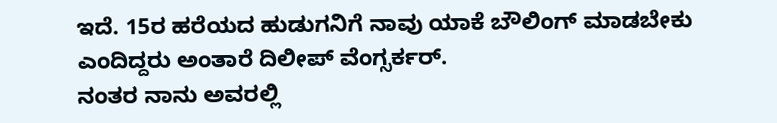ಇದೆ. 15ರ ಹರೆಯದ ಹುಡುಗನಿಗೆ ನಾವು ಯಾಕೆ ಬೌಲಿಂಗ್ ಮಾಡಬೇಕು ಎಂದಿದ್ದರು ಅಂತಾರೆ ದಿಲೀಪ್ ವೆಂಗ್ಸರ್ಕರ್.
ನಂತರ ನಾನು ಅವರಲ್ಲಿ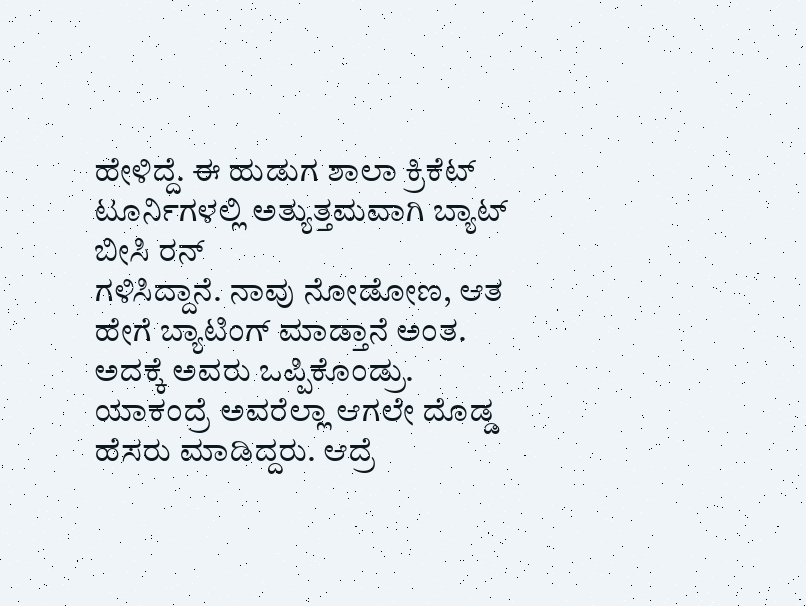ಹೇಳಿದ್ದೆ. ಈ ಹುಡುಗ ಶಾಲಾ ಕ್ರಿಕೆಟ್ ಟೂರ್ನಿಗಳಲ್ಲಿ ಅತ್ಯುತ್ತಮವಾಗಿ ಬ್ಯಾಟ್ ಬೀಸಿ ರನ್
ಗಳಿಸಿದ್ದಾನೆ. ನಾವು ನೋಡೋಣ, ಆತ ಹೇಗೆ ಬ್ಯಾಟಿಂಗ್ ಮಾಡ್ತಾನೆ ಅಂತ. ಅದಕ್ಕೆ ಅವರು ಒಪ್ಪಿಕೊಂಡ್ರು. ಯಾಕಂದ್ರೆ ಅವರೆಲ್ಲಾ ಆಗಲೇ ದೊಡ್ಡ ಹೆಸರು ಮಾಡಿದ್ದರು. ಆದ್ರೆ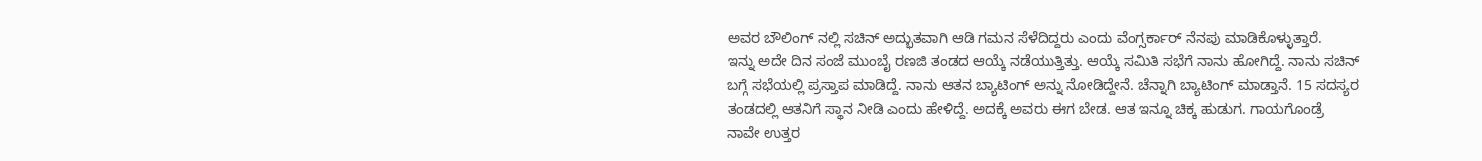ಅವರ ಬೌಲಿಂಗ್ ನಲ್ಲಿ ಸಚಿನ್ ಅದ್ಭುತವಾಗಿ ಆಡಿ ಗಮನ ಸೆಳೆದಿದ್ದರು ಎಂದು ವೆಂಗ್ಸರ್ಕಾರ್ ನೆನಪು ಮಾಡಿಕೊಳ್ಳುತ್ತಾರೆ.
ಇನ್ನು ಅದೇ ದಿನ ಸಂಜೆ ಮುಂಬೈ ರಣಜಿ ತಂಡದ ಆಯ್ಕೆ ನಡೆಯುತ್ತಿತ್ತು. ಆಯ್ಕೆ ಸಮಿತಿ ಸಭೆಗೆ ನಾನು ಹೋಗಿದ್ದೆ. ನಾನು ಸಚಿನ್ ಬಗ್ಗೆ ಸಭೆಯಲ್ಲಿ ಪ್ರಸ್ತಾಪ ಮಾಡಿದ್ದೆ. ನಾನು ಆತನ ಬ್ಯಾಟಿಂಗ್ ಅನ್ನು ನೋಡಿದ್ದೇನೆ. ಚೆನ್ನಾಗಿ ಬ್ಯಾಟಿಂಗ್ ಮಾಡ್ತಾನೆ. 15 ಸದಸ್ಯರ ತಂಡದಲ್ಲಿ ಆತನಿಗೆ ಸ್ಥಾನ ನೀಡಿ ಎಂದು ಹೇಳಿದ್ದೆ. ಅದಕ್ಕೆ ಅವರು ಈಗ ಬೇಡ. ಆತ ಇನ್ನೂ ಚಿಕ್ಕ ಹುಡುಗ. ಗಾಯಗೊಂಡ್ರೆ ನಾವೇ ಉತ್ತರ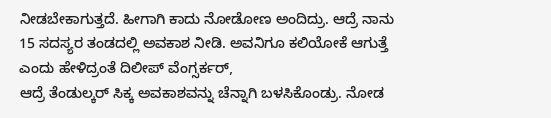ನೀಡಬೇಕಾಗುತ್ತದೆ. ಹೀಗಾಗಿ ಕಾದು ನೋಡೋಣ ಅಂದಿದ್ರು. ಆದ್ರೆ ನಾನು 15 ಸದಸ್ಯರ ತಂಡದಲ್ಲಿ ಅವಕಾಶ ನೀಡಿ. ಅವನಿಗೂ ಕಲಿಯೋಕೆ ಆಗುತ್ತೆ ಎಂದು ಹೇಳಿದ್ರಂತೆ ದಿಲೀಪ್ ವೆಂಗ್ಸರ್ಕರ್,
ಆದ್ರೆ ತೆಂಡುಲ್ಕರ್ ಸಿಕ್ಕ ಅವಕಾಶವನ್ನು ಚೆನ್ನಾಗಿ ಬಳಸಿಕೊಂಡ್ರು. ನೋಡ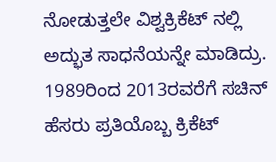ನೋಡುತ್ತಲೇ ವಿಶ್ವಕ್ರಿಕೆಟ್ ನಲ್ಲಿ ಅದ್ಭುತ ಸಾಧನೆಯನ್ನೇ ಮಾಡಿದ್ರು. 1989ರಿಂದ 2013ರವರೆಗೆ ಸಚಿನ್ ಹೆಸರು ಪ್ರತಿಯೊಬ್ಬ ಕ್ರಿಕೆಟ್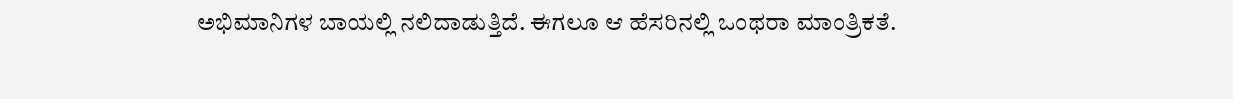ಅಭಿಮಾನಿಗಳ ಬಾಯಲ್ಲಿ ನಲಿದಾಡುತ್ತಿದೆ. ಈಗಲೂ ಆ ಹೆಸರಿನಲ್ಲಿ ಒಂಥರಾ ಮಾಂತ್ರಿಕತೆ.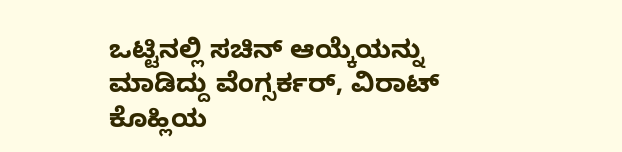ಒಟ್ಟಿನಲ್ಲಿ ಸಚಿನ್ ಆಯ್ಕೆಯನ್ನು ಮಾಡಿದ್ದು ವೆಂಗ್ಸರ್ಕರ್, ವಿರಾಟ್ ಕೊಹ್ಲಿಯ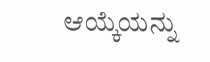ಆಯ್ಕೆಯನ್ನು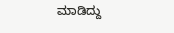ಮಾಡಿದ್ದು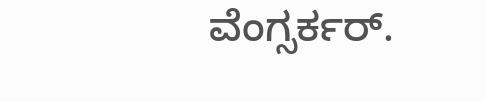ವೆಂಗ್ಸರ್ಕರ್.